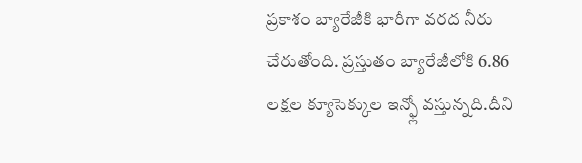ప్రకాశం బ్యారేజీకి భారీగా వరద నీరు చేరుతోంది. ప్రస్తుతం బ్యారేజీలోకి 6.86 లక్షల క్యూసెక్కుల ఇన్ఫ్లో వస్తున్నది.దీని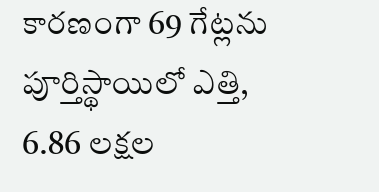కారణంగా 69 గేట్లను పూర్తిస్థాయిలో ఎత్తి, 6.86 లక్షల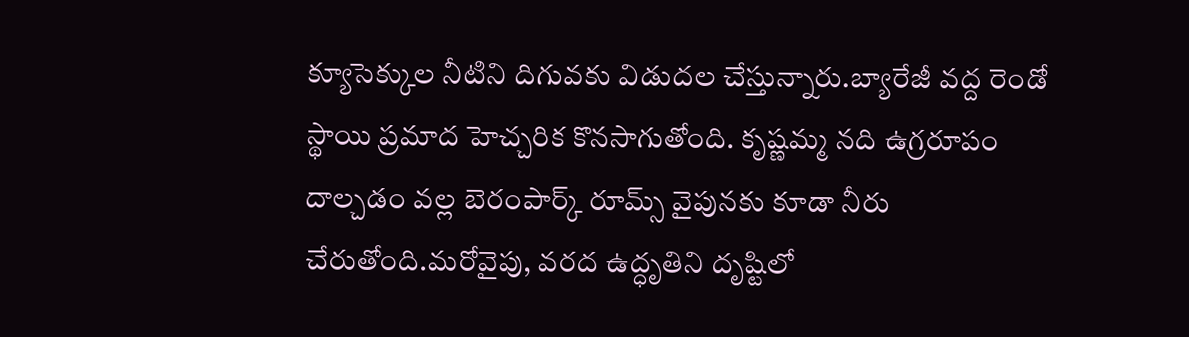క్యూసెక్కుల నీటిని దిగువకు విడుదల చేస్తున్నారు.బ్యారేజీ వద్ద రెండో స్థాయి ప్రమాద హెచ్చరిక కొనసాగుతోంది. కృష్ణమ్మ నది ఉగ్రరూపం దాల్చడం వల్ల బెరంపార్క్ రూమ్స్ వైపునకు కూడా నీరు చేరుతోంది.మరోవైపు, వరద ఉద్ధృతిని దృష్టిలో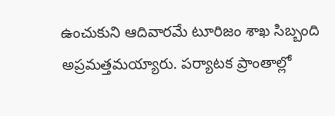ఉంచుకుని ఆదివారమే టూరిజం శాఖ సిబ్బంది అప్రమత్తమయ్యారు. పర్యాటక ప్రాంతాల్లో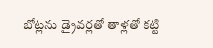బోట్లను డ్రైవర్లతో తాళ్లతో కట్టి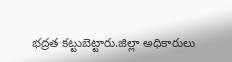భద్రత కట్టుబెట్టారు.జిల్లా అధికారులు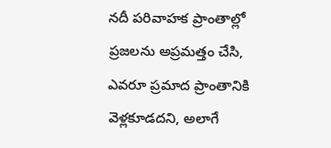నదీ పరివాహక ప్రాంతాల్లో ప్రజలను అప్రమత్తం చేసి, ఎవరూ ప్రమాద ప్రాంతానికి వెళ్లకూడదని, అలాగే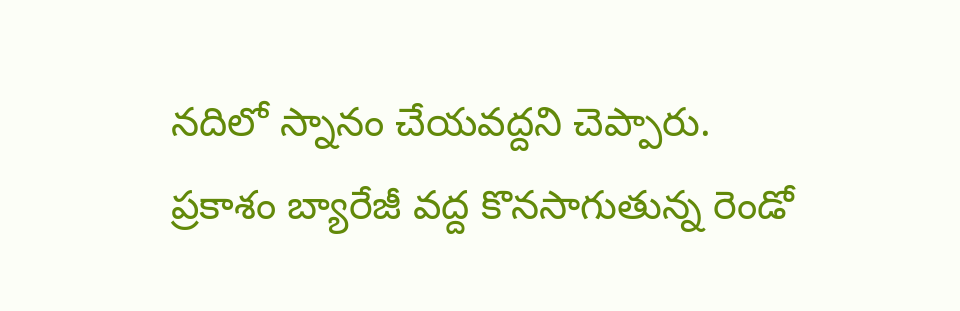నదిలో స్నానం చేయవద్దని చెప్పారు.
ప్రకాశం బ్యారేజీ వద్ద కొనసాగుతున్న రెండో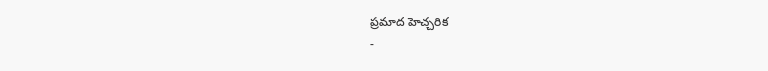ప్రమాద హెచ్చరిక
-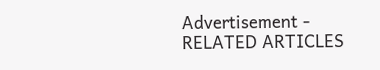Advertisement -
RELATED ARTICLES